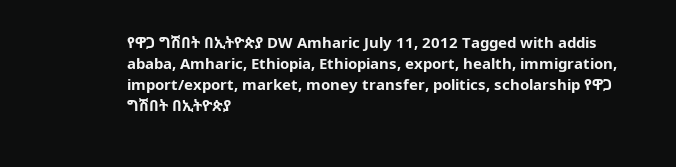የዋጋ ግሽበት በኢትዮጵያ DW Amharic July 11, 2012 Tagged with addis ababa, Amharic, Ethiopia, Ethiopians, export, health, immigration, import/export, market, money transfer, politics, scholarship የዋጋ ግሽበት በኢትዮጵያ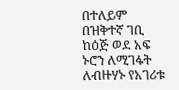በተለይም በዝቅተኛ ገቢ ከዕጅ ወደ አፍ ኑሮን ለሚገፋት ለብዙሃኑ የአገሪቱ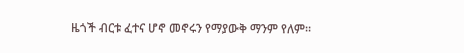ዜጎች ብርቱ ፈተና ሆኖ መኖሩን የማያውቅ ማንም የለም።